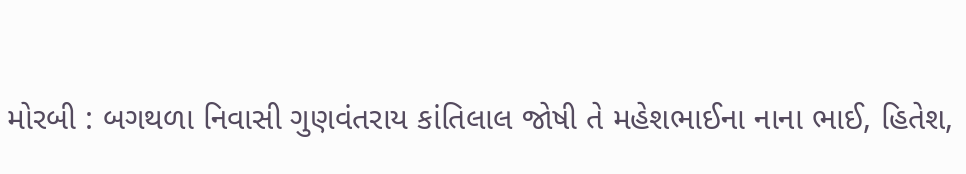મોરબી : બગથળા નિવાસી ગુણવંતરાય કાંતિલાલ જોષી તે મહેશભાઈના નાના ભાઈ, હિતેશ,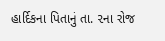હાર્દિકના પિતાનું તા. ૨ના રોજ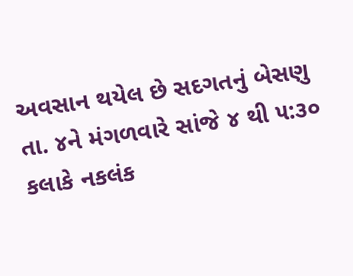અવસાન થયેલ છે સદગતનું બેસણુ તા. ૪ને મંગળવારે સાંજે ૪ થી ૫:૩૦ કલાકે નકલંક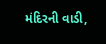મંદિરની વાડી,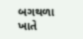બગથળા ખાતે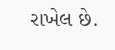રાખેલ છે.